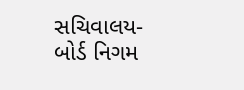સચિવાલય-બોર્ડ નિગમ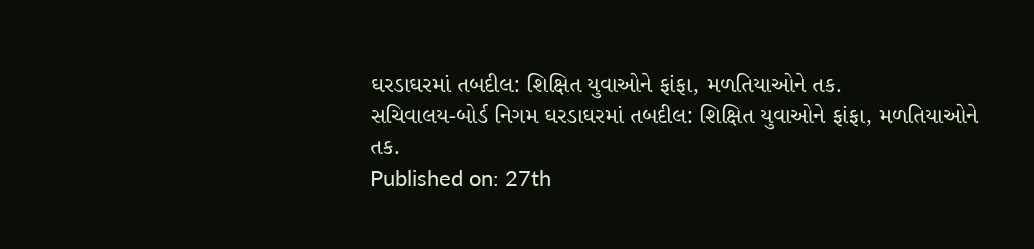ઘરડાઘરમાં તબદીલ: શિક્ષિત યુવાઓને ફાંફા, મળતિયાઓને તક.
સચિવાલય-બોર્ડ નિગમ ઘરડાઘરમાં તબદીલ: શિક્ષિત યુવાઓને ફાંફા, મળતિયાઓને તક.
Published on: 27th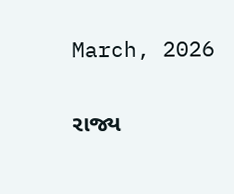March, 2026

રાજ્ય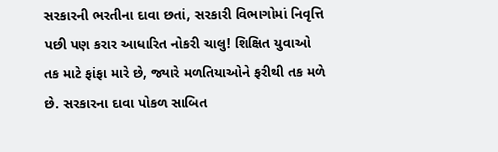સરકારની ભરતીના દાવા છતાં, સરકારી વિભાગોમાં નિવૃત્તિ પછી પણ કરાર આધારિત નોકરી ચાલુ! શિક્ષિત યુવાઓ તક માટે ફાંફા મારે છે, જ્યારે મળતિયાઓને ફરીથી તક મળે છે. સરકારના દાવા પોકળ સાબિત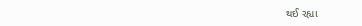થઈ રહ્યા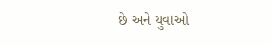છે અને યુવાઓ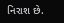નિરાશ છે.